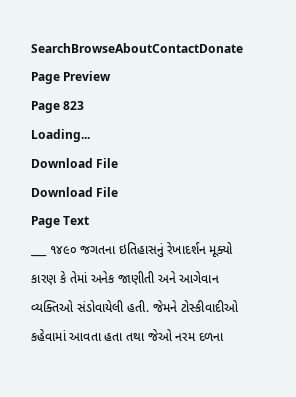SearchBrowseAboutContactDonate
Page Preview
Page 823
Loading...
Download File
Download File
Page Text
___ ૧૪૯૦ જગતના ઇતિહાસનું રેખાદર્શન મૂક્યો કારણ કે તેમાં અનેક જાણીતી અને આગેવાન વ્યક્તિઓ સંડોવાયેલી હતી. જેમને ટોસ્કીવાદીઓ કહેવામાં આવતા હતા તથા જેઓ નરમ દળના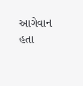આગેવાન હતા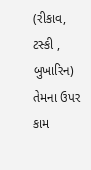(રીકાવ, ટસ્કી , બુખારિન) તેમના ઉપર કામ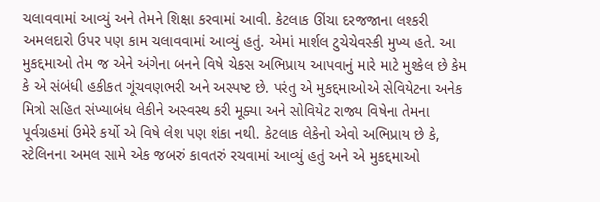ચલાવવામાં આવ્યું અને તેમને શિક્ષા કરવામાં આવી. કેટલાક ઊંચા દરજજાના લશ્કરી અમલદારો ઉપર પણ કામ ચલાવવામાં આવ્યું હતું. એમાં માર્શલ ટુચેચેવસ્કી મુખ્ય હતે. આ મુકદ્દમાઓ તેમ જ એને અંગેના બનને વિષે ચેકસ અભિપ્રાય આપવાનું મારે માટે મુશ્કેલ છે કેમ કે એ સંબંધી હકીકત ગૂંચવણભરી અને અસ્પષ્ટ છે. પરંતુ એ મુકદ્દમાઓએ સેવિયેટના અનેક મિત્રો સહિત સંખ્યાબંધ લેકીને અસ્વસ્થ કરી મૂક્યા અને સોવિયેટ રાજ્ય વિષેના તેમના પૂર્વગ્રહમાં ઉમેરે કર્યો એ વિષે લેશ પણ શંકા નથી. કેટલાક લેકેનો એવો અભિપ્રાય છે કે, સ્ટેલિનના અમલ સામે એક જબરું કાવતરું રચવામાં આવ્યું હતું અને એ મુકદ્દમાઓ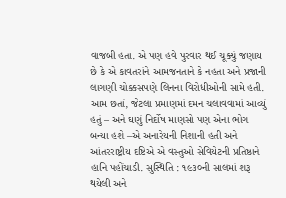વાજબી હતા. એ પણ હવે પુરવાર થઈ ચૂક્યું જણાય છે કે એ કાવતરાંને આમજનતાને કે નહતા અને પ્રજાની લાગણી ચોક્કસપણે લિનના વિરોધીઓની સામે હતી. આમ છતાં, જેટલા પ્રમાણમાં દમન ચલાવવામાં આવ્યું હતું – અને ઘણું નિર્દોષ માણસો પણ એના ભોગ બન્યા હશે –એ અનારેયની નિશાની હતી અને આંતરરાષ્ટ્રીય દષ્ટિએ એ વસ્તુઓ સેવિયેટની પ્રતિષ્ઠાને હાનિ પહોંચાડી. સુસ્થિતિ : ૧૯૩૦ની સાલમાં શરૂ થયેલી અને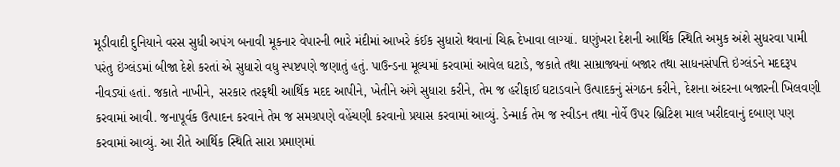મૂડીવાદી દુનિયાને વરસ સુધી અપંગ બનાવી મૂકનાર વેપારની ભારે મંદીમાં આખરે કંઈક સુધારો થવાનાં ચિહ્ન દેખાવા લાગ્યાં. ઘણુંખરા દેશની આર્થિક સ્થિતિ અમુક અંશે સુધરવા પામી પરંતુ ઇંગ્લંડમાં બીજા દેશે કરતાં એ સુધારો વધુ સ્પષ્ટપણે જણાતું હતું. પાઉન્ડના મૂલ્યમાં કરવામાં આવેલ ઘટાડે, જકાતે તથા સામ્રાજ્યનાં બજાર તથા સાધનસંપત્તિ ઇંગ્લંડને મદદરૂપ નીવડ્યાં હતાં. જકાતે નાખીને, સરકાર તરફથી આર્થિક મદદ આપીને, ખેતીને અંગે સુધારા કરીને, તેમ જ હરીફાઈ ઘટાડવાને ઉત્પાદકનું સંગઠન કરીને, દેશના અંદરના બજારની ખિલવણી કરવામાં આવી. જનાપૂર્વક ઉત્પાદન કરવાને તેમ જ સમગ્રપણે વહેંચણી કરવાનો પ્રયાસ કરવામાં આવ્યું. ડેન્માર્ક તેમ જ સ્વીડન તથા નોર્વે ઉપર બ્રિટિશ માલ ખરીદવાનું દબાણ પણ કરવામાં આવ્યું. આ રીતે આર્થિક સ્થિતિ સારા પ્રમાણમાં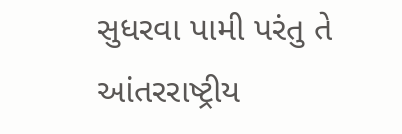સુધરવા પામી પરંતુ તે આંતરરાષ્ટ્રીય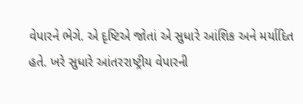વેપારને ભેગે. એ દૃષ્ટિએ જોતાં એ સુધારે આંશિક અને મર્યાદિત હતે. ખરે સુધારે આંતરરાષ્ટ્રીય વેપારની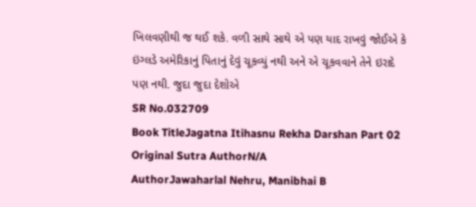ખિલવણીથી જ થઈ શકે. વળી સાથે સાથે એ પણ યાદ રાખવું જોઈએ કે ઇંગ્લડે અમેરિકાનું પિતાનું દેવું ચૂકવ્યું નથી અને એ ચૂકવવાને તેને ઇરાદે પણ નથી. જુદા જુદા દેશોએ
SR No.032709
Book TitleJagatna Itihasnu Rekha Darshan Part 02
Original Sutra AuthorN/A
AuthorJawaharlal Nehru, Manibhai B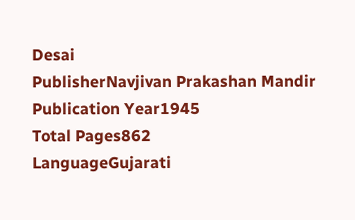Desai
PublisherNavjivan Prakashan Mandir
Publication Year1945
Total Pages862
LanguageGujarati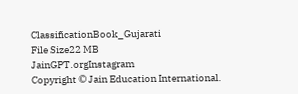ClassificationBook_Gujarati
File Size22 MB
JainGPT.orgInstagram
Copyright © Jain Education International.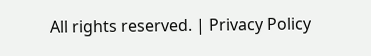All rights reserved. | Privacy Policy